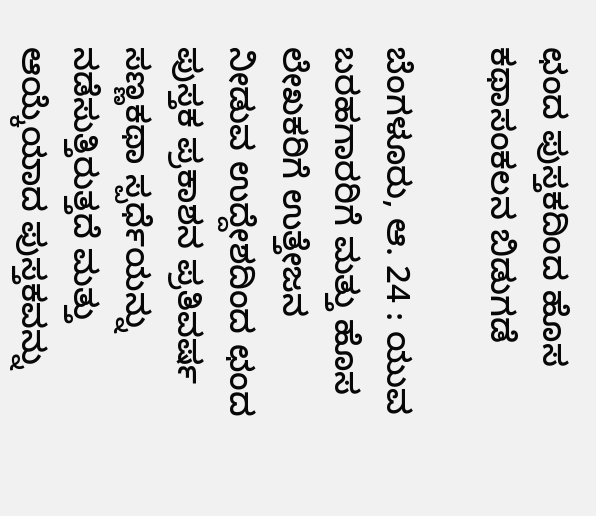ಛಂದ ಪುಸ್ತಕದಿಂದ ಹೊಸ ಕಥಾಸಂಕಲನ ಬಿಡುಗಡೆ

ಬೆಂಗಳೂರು, ಆ. 24 : ಯುವ ಬರಹಗಾರರಿಗೆ ಮತ್ತು ಹೊಸ ಲೇಖಕರಿಗೆ ಉತ್ತೇಜನ ನೀಡುವ ಉದ್ದೇಶದಿಂದ ಛಂದ ಪುಸ್ತಕ ಪ್ರಕಾಶನ ಪ್ರತಿವರ್ಷ ಸಣ್ಣಕಥಾ ಸ್ಪರ್ಧೆಯನ್ನು ನಡೆಸುತ್ತಿರುತ್ತದೆ ಮತ್ತು ಆಯ್ಕೆಯಾದ ಪುಸ್ತಕವನ್ನು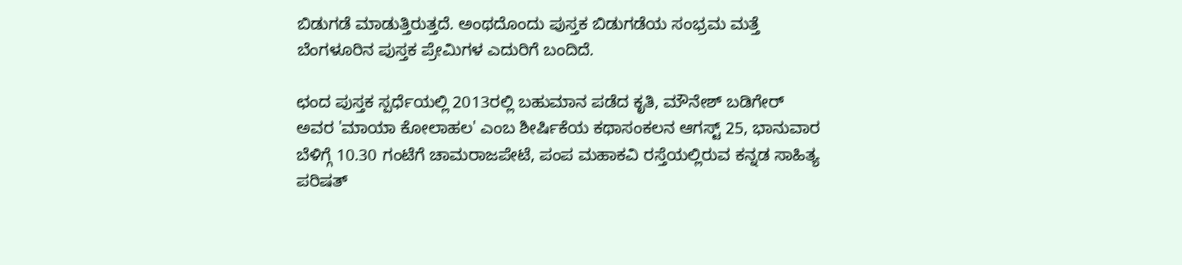ಬಿಡುಗಡೆ ಮಾಡುತ್ತಿರುತ್ತದೆ. ಅಂಥದೊಂದು ಪುಸ್ತಕ ಬಿಡುಗಡೆಯ ಸಂಭ್ರಮ ಮತ್ತೆ ಬೆಂಗಳೂರಿನ ಪುಸ್ತಕ ಪ್ರೇಮಿಗಳ ಎದುರಿಗೆ ಬಂದಿದೆ.

ಛಂದ ಪುಸ್ತಕ ಸ್ಪರ್ಧೆಯಲ್ಲಿ 2013ರಲ್ಲಿ ಬಹುಮಾನ ಪಡೆದ ಕೃತಿ, ಮೌನೇಶ್ ಬಡಿಗೇರ್ ಅವರ 'ಮಾಯಾ ಕೋಲಾಹಲ' ಎಂಬ ಶೀರ್ಷಿಕೆಯ ಕಥಾಸಂಕಲನ ಆಗಸ್ಟ್ 25, ಭಾನುವಾರ ಬೆಳಿಗ್ಗೆ 10.30 ಗಂಟೆಗೆ ಚಾಮರಾಜಪೇಟೆ, ಪಂಪ ಮಹಾಕವಿ ರಸ್ತೆಯಲ್ಲಿರುವ ಕನ್ನಡ ಸಾಹಿತ್ಯ ಪರಿಷತ್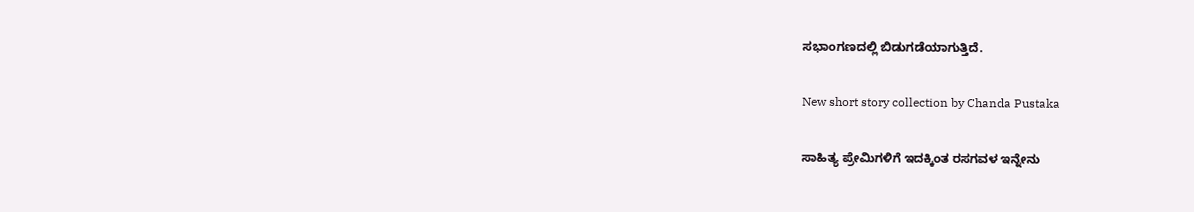ಸಭಾಂಗಣದಲ್ಲಿ ಬಿಡುಗಡೆಯಾಗುತ್ತಿದೆ.

New short story collection by Chanda Pustaka

ಸಾಹಿತ್ಯ ಪ್ರೇಮಿಗಳಿಗೆ ಇದಕ್ಕಿಂತ ರಸಗವಳ ಇನ್ನೇನು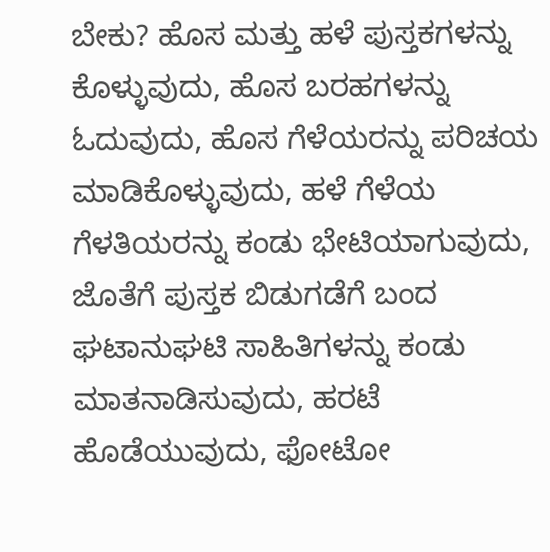ಬೇಕು? ಹೊಸ ಮತ್ತು ಹಳೆ ಪುಸ್ತಕಗಳನ್ನು ಕೊಳ್ಳುವುದು, ಹೊಸ ಬರಹಗಳನ್ನು ಓದುವುದು, ಹೊಸ ಗೆಳೆಯರನ್ನು ಪರಿಚಯ ಮಾಡಿಕೊಳ್ಳುವುದು, ಹಳೆ ಗೆಳೆಯ ಗೆಳತಿಯರನ್ನು ಕಂಡು ಭೇಟಿಯಾಗುವುದು, ಜೊತೆಗೆ ಪುಸ್ತಕ ಬಿಡುಗಡೆಗೆ ಬಂದ ಘಟಾನುಘಟಿ ಸಾಹಿತಿಗಳನ್ನು ಕಂಡು ಮಾತನಾಡಿಸುವುದು, ಹರಟೆ ಹೊಡೆಯುವುದು, ಫೋಟೋ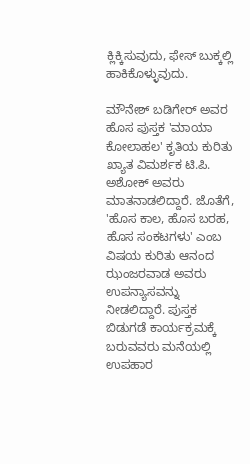ಕ್ಲಿಕ್ಕಿಸುವುದು, ಫೇಸ್ ಬುಕ್ಕಲ್ಲಿ ಹಾಕಿಕೊಳ್ಳುವುದು.

ಮೌನೇಶ್ ಬಡಿಗೇರ್ ಅವರ ಹೊಸ ಪುಸ್ತಕ 'ಮಾಯಾ ಕೋಲಾಹಲ' ಕೃತಿಯ ಕುರಿತು ಖ್ಯಾತ ವಿಮರ್ಶಕ ಟಿ.ಪಿ. ಅಶೋಕ್ ಅವರು ಮಾತನಾಡಲಿದ್ದಾರೆ. ಜೊತೆಗೆ, 'ಹೊಸ ಕಾಲ, ಹೊಸ ಬರಹ, ಹೊಸ ಸಂಕಟಗಳು' ಎಂಬ ವಿಷಯ ಕುರಿತು ಆನಂದ ಝಂಜರವಾಡ ಅವರು ಉಪನ್ಯಾಸವನ್ನು ನೀಡಲಿದ್ದಾರೆ. ಪುಸ್ತಕ ಬಿಡುಗಡೆ ಕಾರ್ಯಕ್ರಮಕ್ಕೆ ಬರುವವರು ಮನೆಯಲ್ಲಿ ಉಪಹಾರ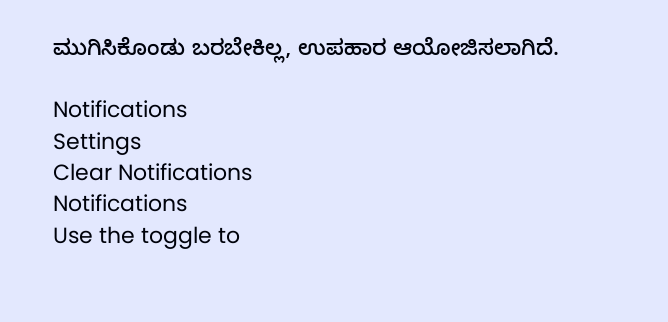ಮುಗಿಸಿಕೊಂಡು ಬರಬೇಕಿಲ್ಲ, ಉಪಹಾರ ಆಯೋಜಿಸಲಾಗಿದೆ.

Notifications
Settings
Clear Notifications
Notifications
Use the toggle to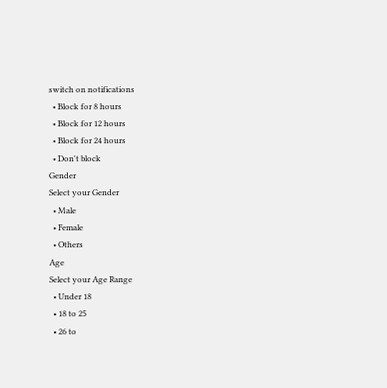switch on notifications
  • Block for 8 hours
  • Block for 12 hours
  • Block for 24 hours
  • Don't block
Gender
Select your Gender
  • Male
  • Female
  • Others
Age
Select your Age Range
  • Under 18
  • 18 to 25
  • 26 to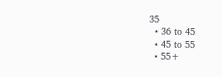35
  • 36 to 45
  • 45 to 55
  • 55+